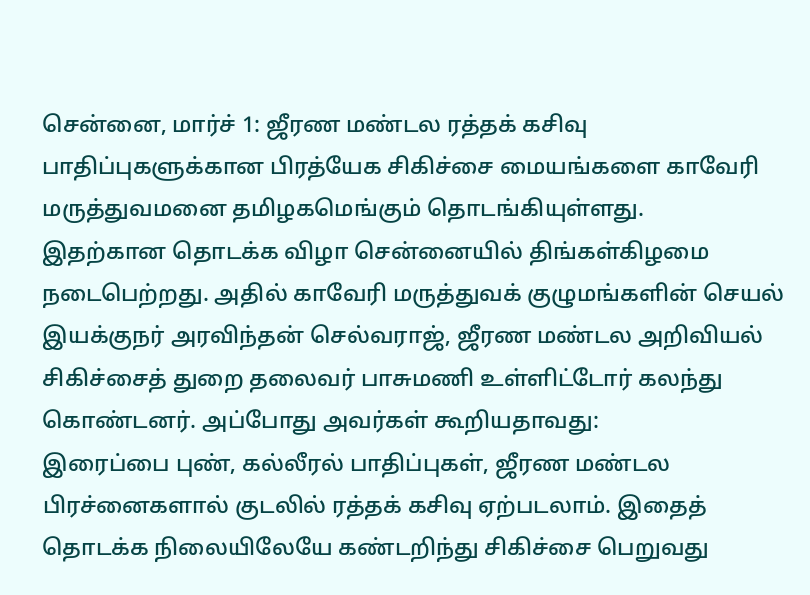சென்னை, மார்ச் 1: ஜீரண மண்டல ரத்தக் கசிவு பாதிப்புகளுக்கான பிரத்யேக சிகிச்சை மையங்களை காவேரி மருத்துவமனை தமிழகமெங்கும் தொடங்கியுள்ளது.
இதற்கான தொடக்க விழா சென்னையில் திங்கள்கிழமை நடைபெற்றது. அதில் காவேரி மருத்துவக் குழுமங்களின் செயல் இயக்குநர் அரவிந்தன் செல்வராஜ், ஜீரண மண்டல அறிவியல் சிகிச்சைத் துறை தலைவர் பாசுமணி உள்ளிட்டோர் கலந்து கொண்டனர். அப்போது அவர்கள் கூறியதாவது:
இரைப்பை புண், கல்லீரல் பாதிப்புகள், ஜீரண மண்டல பிரச்னைகளால் குடலில் ரத்தக் கசிவு ஏற்படலாம். இதைத் தொடக்க நிலையிலேயே கண்டறிந்து சிகிச்சை பெறுவது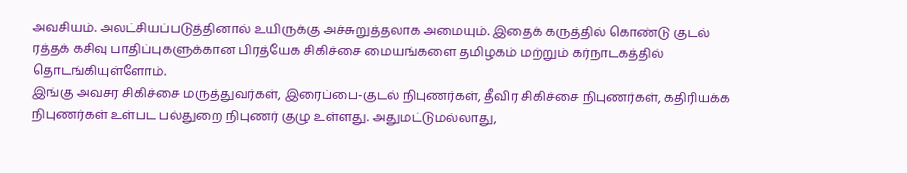அவசியம். அலட்சியப்படுத்தினால் உயிருக்கு அச்சுறுத்தலாக அமையும். இதைக் கருத்தில் கொண்டு குடல் ரத்தக் கசிவு பாதிப்புகளுக்கான பிரத்யேக சிகிச்சை மையங்களை தமிழகம் மற்றும் கர்நாடகத்தில் தொடங்கியுள்ளோம்.
இங்கு அவசர சிகிச்சை மருத்துவர்கள், இரைப்பை-குடல் நிபுணர்கள், தீவிர சிகிச்சை நிபுணர்கள், கதிரியக்க நிபுணர்கள் உள்பட பல்துறை நிபுணர் குழு உள்ளது. அதுமட்டுமல்லாது,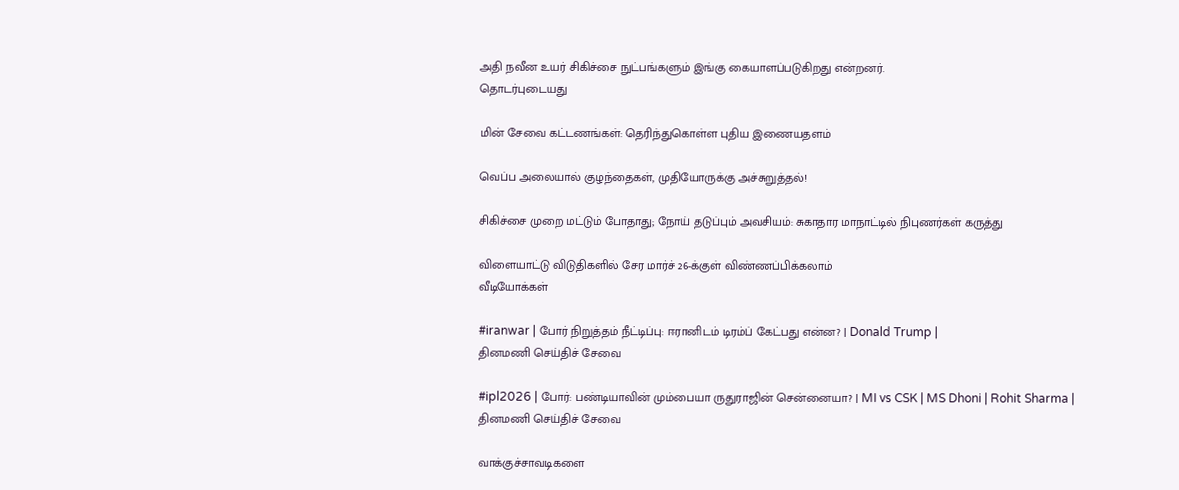அதி நவீன உயர் சிகிச்சை நுட்பங்களும் இங்கு கையாளப்படுகிறது என்றனர்.
தொடர்புடையது

மின் சேவை கட்டணங்கள்: தெரிந்துகொள்ள புதிய இணையதளம்

வெப்ப அலையால் குழந்தைகள், முதியோருக்கு அச்சுறுத்தல்!

சிகிச்சை முறை மட்டும் போதாது; நோய் தடுப்பும் அவசியம்: சுகாதார மாநாட்டில் நிபுணர்கள் கருத்து

விளையாட்டு விடுதிகளில் சேர மார்ச் 26-க்குள் விண்ணப்பிக்கலாம்
வீடியோக்கள்

#iranwar | போர் நிறுத்தம் நீட்டிப்பு: ஈரானிடம் டிரம்ப் கேட்பது என்ன? | Donald Trump |
தினமணி செய்திச் சேவை

#ipl2026 | போர்: பண்டியாவின் மும்பையா ருதுராஜின் சென்னையா? | MI vs CSK | MS Dhoni | Rohit Sharma |
தினமணி செய்திச் சேவை

வாக்குச்சாவடிகளை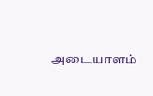அடையாளம்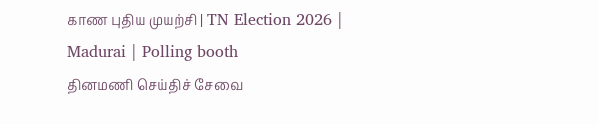காண புதிய முயற்சி | TN Election 2026 | Madurai | Polling booth
தினமணி செய்திச் சேவை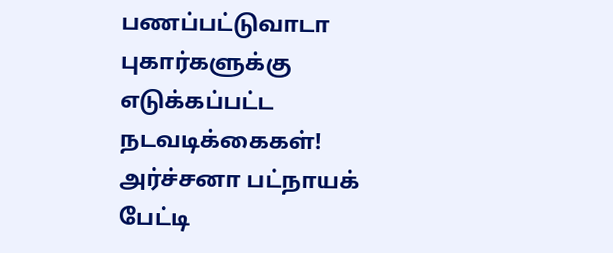பணப்பட்டுவாடா புகார்களுக்கு எடுக்கப்பட்ட நடவடிக்கைகள்! அர்ச்சனா பட்நாயக் பேட்டி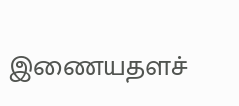இணையதளச்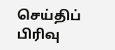செய்திப் பிரிவு